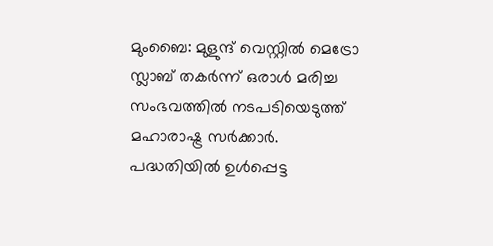മുംബൈ: മുളുന്ദ് വെസ്റ്റിൽ മെട്രോ സ്ലാബ് തകർന്ന് ഒരാൾ മരിച്ച സംഭവത്തിൽ നടപടിയെടുത്ത് മഹാരാഷ്ട്ര സർക്കാർ. പദ്ധതിയിൽ ഉൾപ്പെട്ട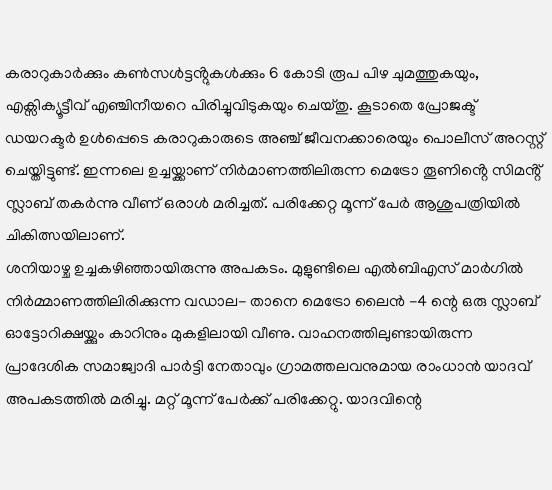കരാറുകാർക്കും കൺസൾട്ടൻ്റുകൾക്കും 6 കോടി രൂപ പിഴ ചുമത്തുകയും, എക്സിക്യൂട്ടീവ് എഞ്ചിനീയറെ പിരിച്ചുവിടുകയും ചെയ്തു. കൂടാതെ പ്രോജക്ട് ഡയറക്ടർ ഉൾപ്പെടെ കരാറുകാരുടെ അഞ്ച് ജീവനക്കാരെയും പൊലീസ് അറസ്റ്റ് ചെയ്തിട്ടുണ്ട്. ഇന്നലെ ഉച്ചയ്ക്കാണ് നിർമാണത്തിലിരുന്ന മെട്രോ തൂണിൻ്റെ സിമൻ്റ് സ്ലാബ് തകർന്നു വീണ് ഒരാൾ മരിച്ചത്. പരിക്കേറ്റ മൂന്ന് പേർ ആശുപത്രിയിൽ ചികിത്സയിലാണ്.
ശനിയാഴ്ച ഉച്ചകഴിഞ്ഞായിരുന്നു അപകടം. മുളുണ്ടിലെ എൽബിഎസ് മാർഗിൽ നിർമ്മാണത്തിലിരിക്കുന്ന വഡാല- താനെ മെട്രോ ലൈൻ -4 ന്റെ ഒരു സ്ലാബ് ഓട്ടോറിക്ഷയ്ക്കും കാറിനും മുകളിലായി വീണു. വാഹനത്തിലുണ്ടായിരുന്ന പ്രാദേശിക സമാജ്വാദി പാർട്ടി നേതാവും ഗ്രാമത്തലവനുമായ രാംധാൻ യാദവ് അപകടത്തിൽ മരിച്ചു. മറ്റ് മൂന്ന് പേർക്ക് പരിക്കേറ്റു. യാദവിന്റെ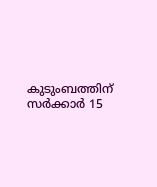കുടുംബത്തിന് സർക്കാർ 15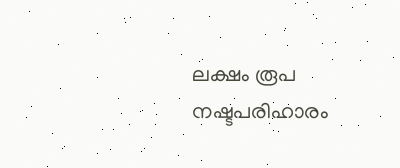ലക്ഷം രൂപ നഷ്ടപരിഹാരം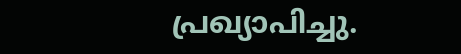പ്രഖ്യാപിച്ചു.